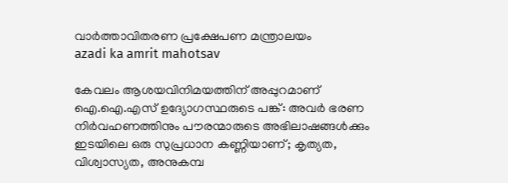വാര്‍ത്താവിതരണ പ്രക്ഷേപണ മന്ത്രാലയം
azadi ka amrit mahotsav

കേവലം ആശയവിനിമയത്തിന് അപ്പുറമാണ് ഐ.ഐ.എസ് ഉദ്യോഗസ്ഥരുടെ പങ്ക്: അവർ ഭരണ നിർവഹണത്തിനും പൗരന്മാരുടെ അഭിലാഷങ്ങൾക്കും ഇടയിലെ ഒരു സുപ്രധാന കണ്ണിയാണ്; കൃത്യത, വിശ്വാസ്യത, അനുകമ്പ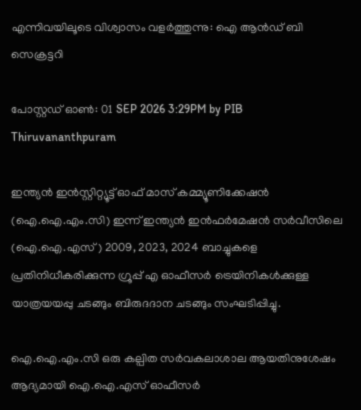എന്നിവയിലൂടെ വിശ്വാസം വളർത്തുന്നു: ഐ ആൻഡ് ബി സെക്രട്ടറി

പോസ്റ്റഡ് ഓണ്‍: 01 SEP 2026 3:29PM by PIB Thiruvananthpuram

ഇന്ത്യൻ ഇൻസ്റ്റിറ്റ്യൂട്ട് ഓഫ് മാസ് കമ്മ്യൂണിക്കേഷൻ (ഐ.ഐ.എം.സി) ഇന്ന് ഇന്ത്യൻ ഇൻഫർമേഷൻ സർവീസിലെ (ഐ.ഐ.എസ്) 2009, 2023, 2024 ബാച്ചുകളെ പ്രതിനിധീകരിക്കുന്ന ഗ്രൂപ്പ് എ ഓഫീസർ ട്രെയിനികൾക്കുള്ള യാത്രയയപ്പു ചടങ്ങും ബിരുദദാന ചടങ്ങും സംഘടിപ്പിച്ചു.

ഐ.ഐ.എം.സി ഒരു കല്പിത സർവകലാശാല ആയതിനുശേഷം ആദ്യമായി ഐ.ഐ.എസ് ഓഫീസർ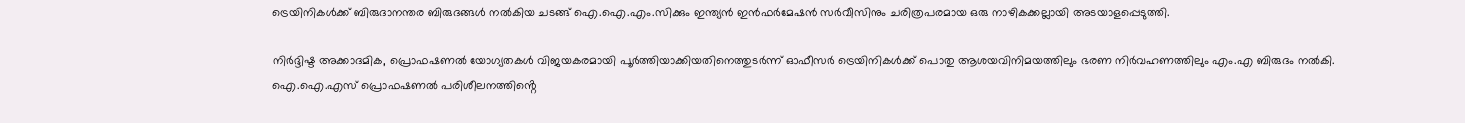ട്രെയിനികൾക്ക് ബിരുദാനന്തര ബിരുദങ്ങൾ നൽകിയ ചടങ്ങ് ഐ.ഐ.എം.സിക്കും ഇന്ത്യൻ ഇൻഫർമേഷൻ സർവീസിനും ചരിത്രപരമായ ഒരു നാഴികക്കല്ലായി അടയാളപ്പെടുത്തി.

നിർദ്ദിഷ്ട അക്കാദമിക, പ്രൊഫഷണൽ യോഗ്യതകൾ വിജയകരമായി പൂർത്തിയാക്കിയതിനെത്തുടർന്ന് ഓഫീസർ ട്രെയിനികൾക്ക് പൊതു ആശയവിനിമയത്തിലും ഭരണ നിർവഹണത്തിലും എം.എ ബിരുദം നൽകി. ഐ.ഐ.എസ് പ്രൊഫഷണൽ പരിശീലനത്തിൻ്റെ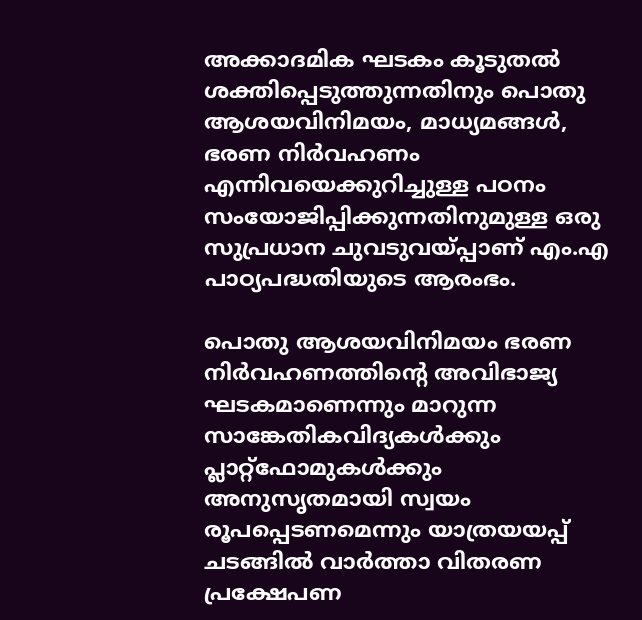അക്കാദമിക ഘടകം കൂടുതൽ ശക്തിപ്പെടുത്തുന്നതിനും പൊതു ആശയവിനിമയം, മാധ്യമങ്ങൾ, ഭരണ നിർവഹണം എന്നിവയെക്കുറിച്ചുള്ള പഠനം സംയോജിപ്പിക്കുന്നതിനുമുള്ള ഒരു സുപ്രധാന ചുവടുവയ്പ്പാണ് എം.എ പാഠ്യപദ്ധതിയുടെ ആരംഭം.

പൊതു ആശയവിനിമയം ഭരണ നിർവഹണത്തിൻ്റെ അവിഭാജ്യ ഘടകമാണെന്നും മാറുന്ന സാങ്കേതികവിദ്യകൾക്കും പ്ലാറ്റ്‌ഫോമുകൾക്കും അനുസൃതമായി സ്വയം രൂപപ്പെടണമെന്നും യാത്രയയപ്പ് ചടങ്ങിൽ വാർത്താ വിതരണ പ്രക്ഷേപണ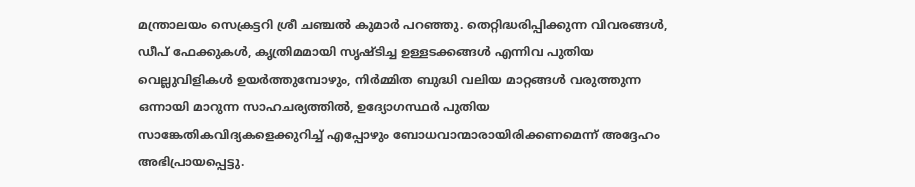മന്ത്രാലയം സെക്രട്ടറി ശ്രീ ചഞ്ചൽ കുമാർ പറഞ്ഞു. തെറ്റിദ്ധരിപ്പിക്കുന്ന വിവരങ്ങൾ, ഡീപ് ഫേക്കുകൾ, കൃത്രിമമായി സൃഷ്ടിച്ച ഉള്ളടക്കങ്ങൾ എന്നിവ പുതിയ വെല്ലുവിളികൾ ഉയർത്തുമ്പോഴും, നിർമ്മിത ബുദ്ധി വലിയ മാറ്റങ്ങൾ വരുത്തുന്ന ഒന്നായി മാറുന്ന സാഹചര്യത്തിൽ, ഉദ്യോഗസ്ഥർ പുതിയ സാങ്കേതികവിദ്യകളെക്കുറിച്ച് എപ്പോഴും ബോധവാന്മാരായിരിക്കണമെന്ന് അദ്ദേഹം അഭിപ്രായപ്പെട്ടു.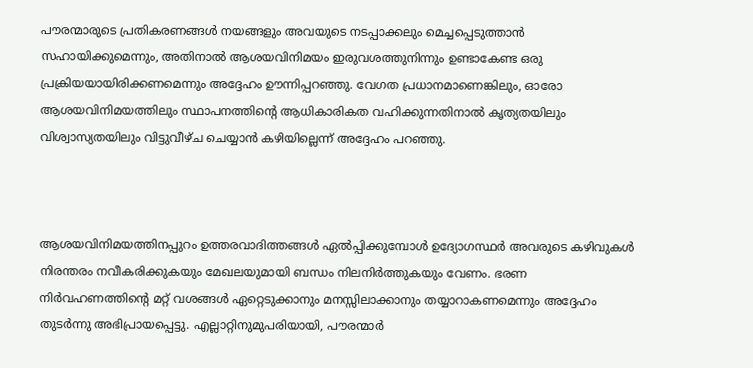പൗരന്മാരുടെ പ്രതികരണങ്ങൾ നയങ്ങളും അവയുടെ നടപ്പാക്കലും മെച്ചപ്പെടുത്താൻ സഹായിക്കുമെന്നും, അതിനാൽ ആശയവിനിമയം ഇരുവശത്തുനിന്നും ഉണ്ടാകേണ്ട ഒരു പ്രക്രിയയായിരിക്കണമെന്നും അദ്ദേഹം ഊന്നിപ്പറഞ്ഞു. വേഗത പ്രധാനമാണെങ്കിലും, ഓരോ ആശയവിനിമയത്തിലും സ്ഥാപനത്തിൻ്റെ ആധികാരികത വഹിക്കുന്നതിനാൽ കൃത്യതയിലും വിശ്വാസ്യതയിലും വിട്ടുവീഴ്ച ചെയ്യാൻ കഴിയില്ലെന്ന് അദ്ദേഹം പറഞ്ഞു.



ആശയവിനിമയത്തിനപ്പുറം ഉത്തരവാദിത്തങ്ങൾ ഏൽപ്പിക്കുമ്പോൾ ഉദ്യോഗസ്ഥർ അവരുടെ കഴിവുകൾ നിരന്തരം നവീകരിക്കുകയും മേഖലയുമായി ബന്ധം നിലനിർത്തുകയും വേണം. ഭരണ നിർവഹണത്തിൻ്റെ മറ്റ് വശങ്ങൾ ഏറ്റെടുക്കാനും മനസ്സിലാക്കാനും തയ്യാറാകണമെന്നും അദ്ദേഹം തുടർന്നു അഭിപ്രായപ്പെട്ടു. എല്ലാറ്റിനുമുപരിയായി, പൗരന്മാർ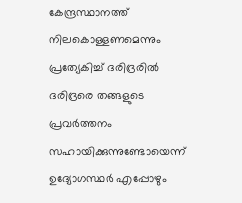കേന്ദ്രസ്ഥാനത്ത് നിലകൊള്ളണമെന്നും പ്രത്യേകിച്ച് ദരിദ്രരിൽ ദരിദ്രരെ തങ്ങളുടെ പ്രവർത്തനം സഹായിക്കുന്നുണ്ടോയെന്ന് ഉദ്യോഗസ്ഥർ എപ്പോഴും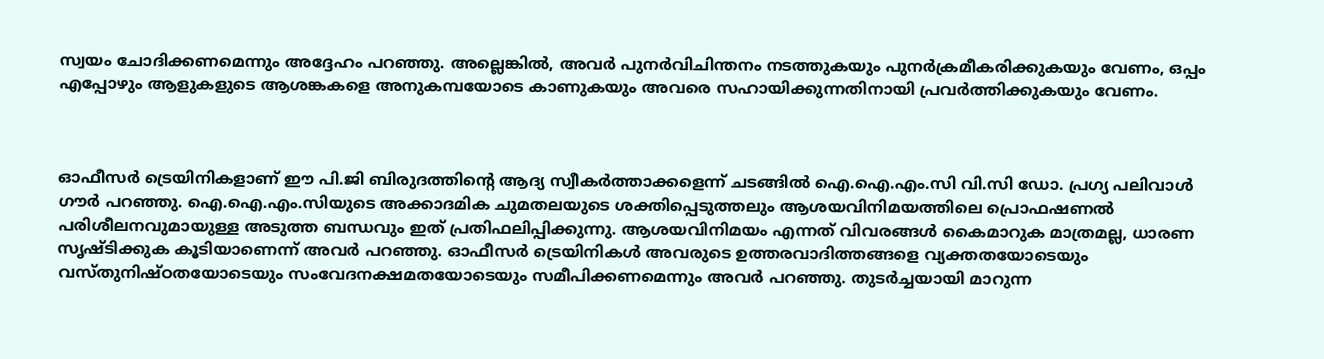സ്വയം ചോദിക്കണമെന്നും അദ്ദേഹം പറഞ്ഞു. അല്ലെങ്കിൽ, അവർ പുനർവിചിന്തനം നടത്തുകയും പുനർക്രമീകരിക്കുകയും വേണം, ഒപ്പം എപ്പോഴും ആളുകളുടെ ആശങ്കകളെ അനുകമ്പയോടെ കാണുകയും അവരെ സഹായിക്കുന്നതിനായി പ്രവർത്തിക്കുകയും വേണം.



ഓഫീസർ ട്രെയിനികളാണ് ഈ പി.ജി ബിരുദത്തിൻ്റെ ആദ്യ സ്വീകർത്താക്കളെന്ന് ചടങ്ങിൽ ഐ.ഐ.എം.സി വി.സി ഡോ. പ്രഗ്യ പലിവാൾ ഗൗർ പറഞ്ഞു. ഐ.ഐ.എം.സിയുടെ അക്കാദമിക ചുമതലയുടെ ശക്തിപ്പെടുത്തലും ആശയവിനിമയത്തിലെ പ്രൊഫഷണൽ പരിശീലനവുമായുള്ള അടുത്ത ബന്ധവും ഇത് പ്രതിഫലിപ്പിക്കുന്നു. ആശയവിനിമയം എന്നത് വിവരങ്ങൾ കൈമാറുക മാത്രമല്ല, ധാരണ സൃഷ്ടിക്കുക കൂടിയാണെന്ന് അവർ പറഞ്ഞു. ഓഫീസർ ട്രെയിനികൾ അവരുടെ ഉത്തരവാദിത്തങ്ങളെ വ്യക്തതയോടെയും വസ്തുനിഷ്ഠതയോടെയും സംവേദനക്ഷമതയോടെയും സമീപിക്കണമെന്നും അവർ പറഞ്ഞു. തുടർച്ചയായി മാറുന്ന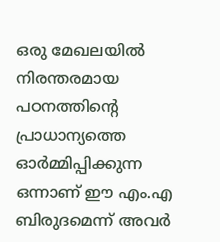ഒരു മേഖലയിൽ നിരന്തരമായ പഠനത്തിൻ്റെ പ്രാധാന്യത്തെ ഓർമ്മിപ്പിക്കുന്ന ഒന്നാണ് ഈ എം.എ ബിരുദമെന്ന് അവർ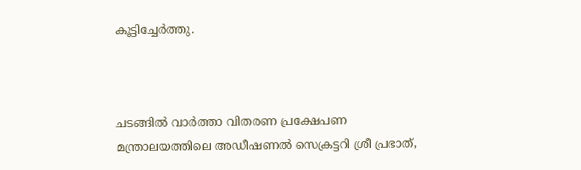കൂട്ടിച്ചേർത്തു.



ചടങ്ങിൽ വാർത്താ വിതരണ പ്രക്ഷേപണ മന്ത്രാലയത്തിലെ അഡീഷണൽ സെക്രട്ടറി ശ്രീ പ്രഭാത്,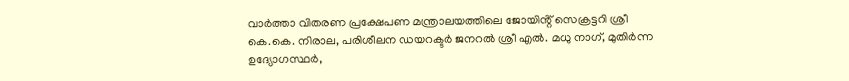വാർത്താ വിതരണ പ്രക്ഷേപണ മന്ത്രാലയത്തിലെ ജോയിൻ്റ് സെക്രട്ടറി ശ്രീ കെ.കെ. നിരാല, പരിശീലന ഡയറക്ടർ ജനറൽ ശ്രീ എൽ. മധു നാഗ്, മുതിർന്ന ഉദ്യോഗസ്ഥർ,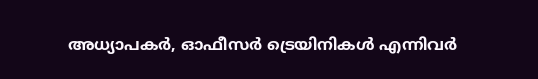അധ്യാപകർ, ഓഫീസർ ട്രെയിനികൾ എന്നിവർ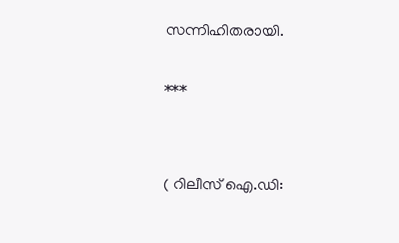സന്നിഹിതരായി.

***


( റിലീസ് ഐ.ഡി: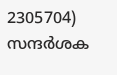2305704) സന്ദര്‍ശക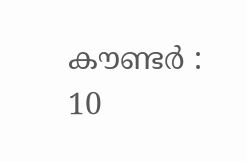കൗണ്ടര്‍ : 10